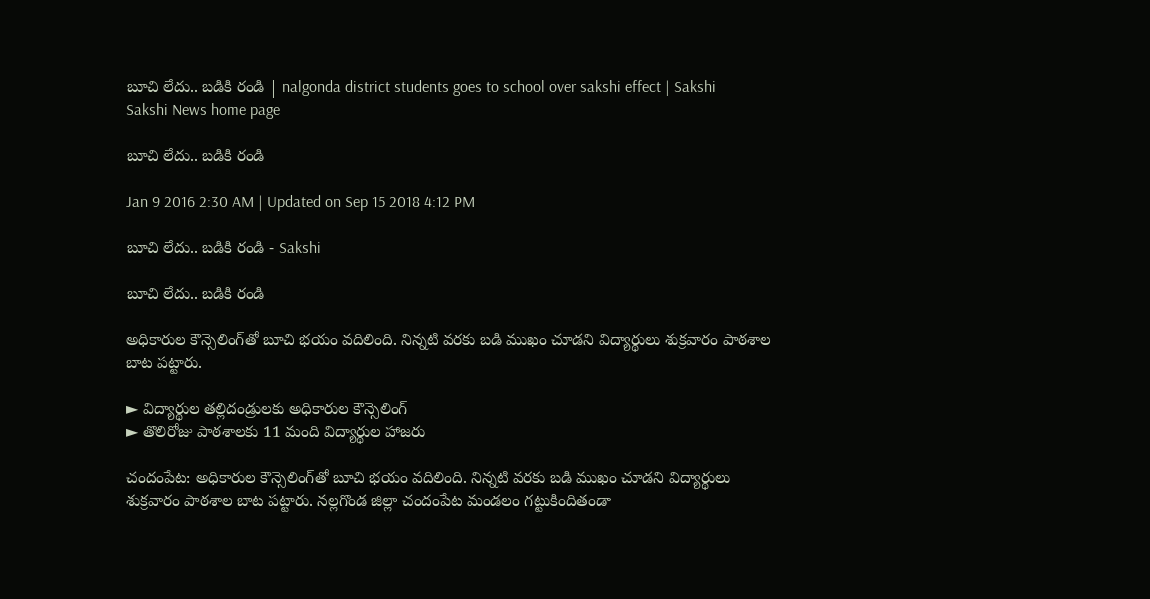బూచి లేదు.. బడికి రండి | nalgonda district students goes to school over sakshi effect | Sakshi
Sakshi News home page

బూచి లేదు.. బడికి రండి

Jan 9 2016 2:30 AM | Updated on Sep 15 2018 4:12 PM

బూచి లేదు.. బడికి రండి - Sakshi

బూచి లేదు.. బడికి రండి

అధికారుల కౌన్సెలింగ్‌తో బూచి భయం వదిలింది. నిన్నటి వరకు బడి ముఖం చూడని విద్యార్థులు శుక్రవారం పాఠశాల బాట పట్టారు.

► విద్యార్థుల తల్లిదండ్రులకు అధికారుల కౌన్సెలింగ్
► తొలిరోజు పాఠశాలకు 11 మంది విద్యార్థుల హాజరు

చందంపేట: అధికారుల కౌన్సెలింగ్‌తో బూచి భయం వదిలింది. నిన్నటి వరకు బడి ముఖం చూడని విద్యార్థులు శుక్రవారం పాఠశాల బాట పట్టారు. నల్లగొండ జిల్లా చందంపేట మండలం గట్టుకిందితండా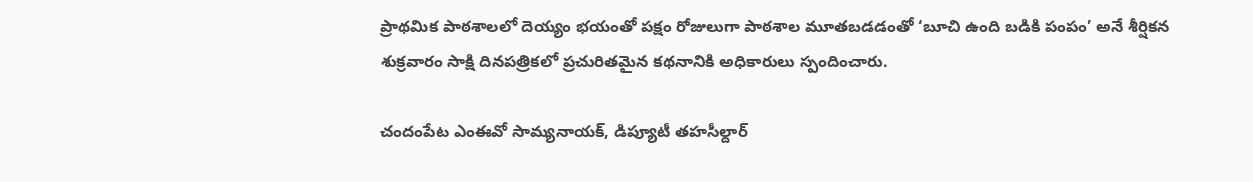ప్రాథమిక పాఠశాలలో దెయ్యం భయంతో పక్షం రోజులుగా పాఠశాల మూతబడడంతో ‘బూచి ఉంది బడికి పంపం’ అనే శీర్షికన శుక్రవారం సాక్షి దినపత్రికలో ప్రచురితమైన కథనానికి అధికారులు స్పందించారు.

చందంపేట ఎంఈవో సామ్యనాయక్, డిప్యూటీ తహసీల్దార్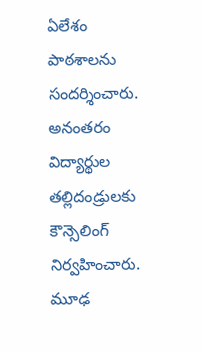ఏలేశం పాఠశాలను సందర్శించారు. అనంతరం విద్యార్థుల తల్లిదండ్రులకు కౌన్సెలింగ్ నిర్వహించారు. మూఢ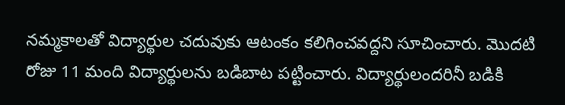నమ్మకాలతో విద్యార్థుల చదువుకు ఆటంకం కలిగించవద్దని సూచించారు. మొదటి రోజు 11 మంది విద్యార్థులను బడిబాట పట్టించారు. విద్యార్థులందరినీ బడికి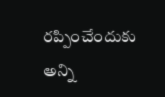రప్పించేందుకు అన్ని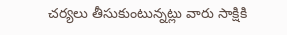చర్యలు తీసుకుంటున్నట్లు వారు సాక్షికి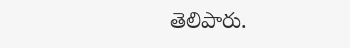తెలిపారు.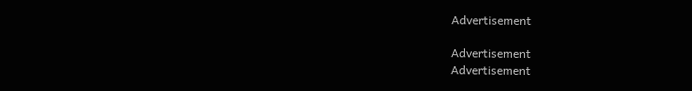Advertisement

Advertisement
Advertisement